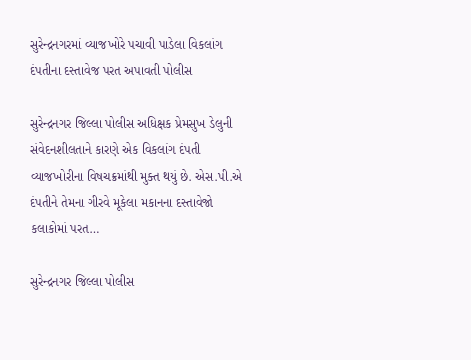સુરેન્દ્રનગરમાં વ્યાજખોરે પચાવી પાડેલા વિકલાંગ દંપતીના દસ્તાવેજ પરત અપાવતી પોલીસ

સુરેન્દ્રનગર જિલ્લા પોલીસ અધિક્ષક પ્રેમસુખ ડેલુની સંવેદનશીલતાને કારણે એક વિકલાંગ દંપતી વ્યાજખોરીના વિષચક્રમાંથી મુક્ત થયું છે. એસ.પી.એ દંપતીને તેમના ગીરવે મૂકેલા મકાનના દસ્તાવેજો કલાકોમાં પરત…

સુરેન્દ્રનગર જિલ્લા પોલીસ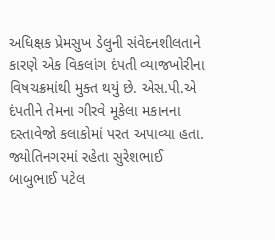અધિક્ષક પ્રેમસુખ ડેલુની સંવેદનશીલતાને કારણે એક વિકલાંગ દંપતી વ્યાજખોરીના વિષચક્રમાંથી મુક્ત થયું છે. એસ.પી.એ દંપતીને તેમના ગીરવે મૂકેલા મકાનના દસ્તાવેજો કલાકોમાં પરત અપાવ્યા હતા. જ્યોતિનગરમાં રહેતા સુરેશભાઈ બાબુભાઈ પટેલ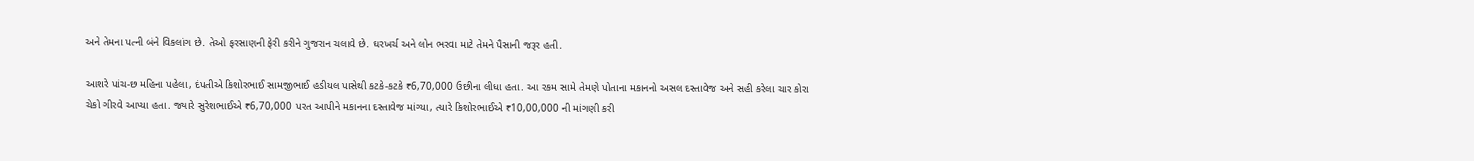અને તેમના પત્ની બંને વિકલાંગ છે. તેઓ ફરસાણની ફેરી કરીને ગુજરાન ચલાવે છે. ઘરખર્ચ અને લોન ભરવા માટે તેમને પૈસાની જરૂર હતી.

આશરે પાંચ-છ મહિના પહેલા, દંપતીએ કિશોરભાઈ સામજીભાઈ હડીયલ પાસેથી કટકે-કટકે ₹6,70,000 ઉછીના લીધા હતા. આ રકમ સામે તેમણે પોતાના મકાનનો અસલ દસ્તાવેજ અને સહી કરેલા ચાર કોરા ચેકો ગીરવે આપ્યા હતા. જ્યારે સુરેશભાઈએ ₹6,70,000 પરત આપીને મકાનના દસ્તાવેજ માંગ્યા, ત્યારે કિશોરભાઈએ ₹10,00,000 ની માંગણી કરી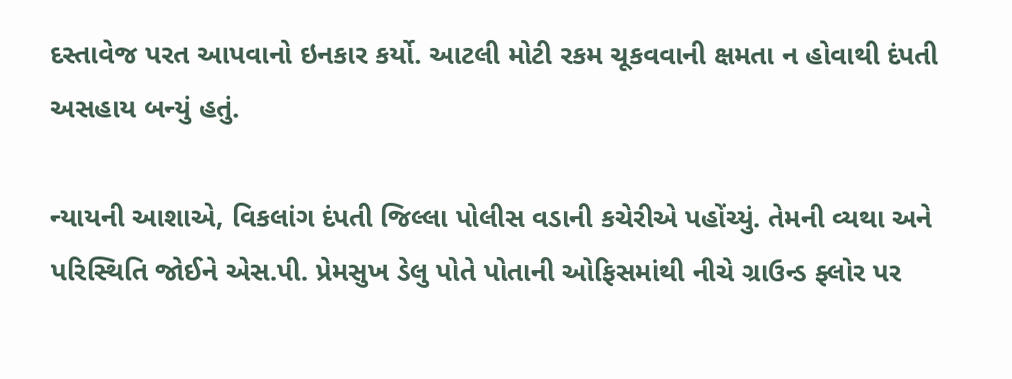દસ્તાવેજ પરત આપવાનો ઇનકાર કર્યો. આટલી મોટી રકમ ચૂકવવાની ક્ષમતા ન હોવાથી દંપતી અસહાય બન્યું હતું.

ન્યાયની આશાએ, વિકલાંગ દંપતી જિલ્લા પોલીસ વડાની કચેરીએ પહોંચ્યું. તેમની વ્યથા અને પરિસ્થિતિ જોઈને એસ.પી. પ્રેમસુખ ડેલુ પોતે પોતાની ઓફિસમાંથી નીચે ગ્રાઉન્ડ ફ્લોર પર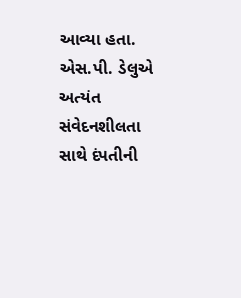આવ્યા હતા. એસ.પી. ડેલુએ અત્યંત સંવેદનશીલતા સાથે દંપતીની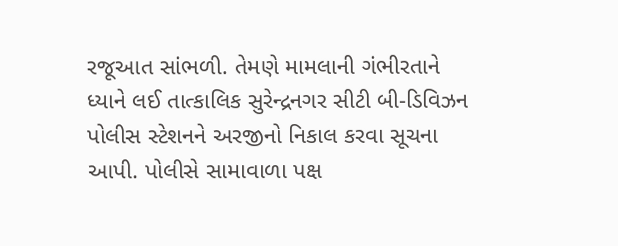રજૂઆત સાંભળી. તેમણે મામલાની ગંભીરતાને ધ્યાને લઈ તાત્કાલિક સુરેન્દ્રનગર સીટી બી-ડિવિઝન પોલીસ સ્ટેશનને અરજીનો નિકાલ કરવા સૂચના આપી. પોલીસે સામાવાળા પક્ષ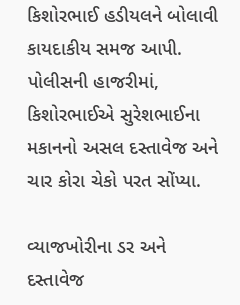કિશોરભાઈ હડીયલને બોલાવી કાયદાકીય સમજ આપી. પોલીસની હાજરીમાં, કિશોરભાઈએ સુરેશભાઈના મકાનનો અસલ દસ્તાવેજ અને ચાર કોરા ચેકો પરત સોંપ્યા.

વ્યાજખોરીના ડર અને દસ્તાવેજ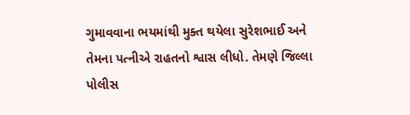ગુમાવવાના ભયમાંથી મુક્ત થયેલા સુરેશભાઈ અને તેમના પત્નીએ રાહતનો શ્વાસ લીધો. તેમણે જિલ્લા પોલીસ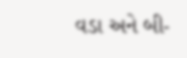વડા અને બી-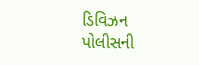ડિવિઝન પોલીસની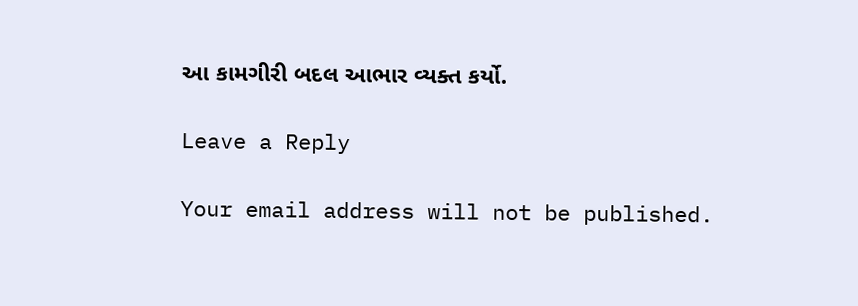આ કામગીરી બદલ આભાર વ્યક્ત કર્યો.

Leave a Reply

Your email address will not be published.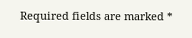Required fields are marked *